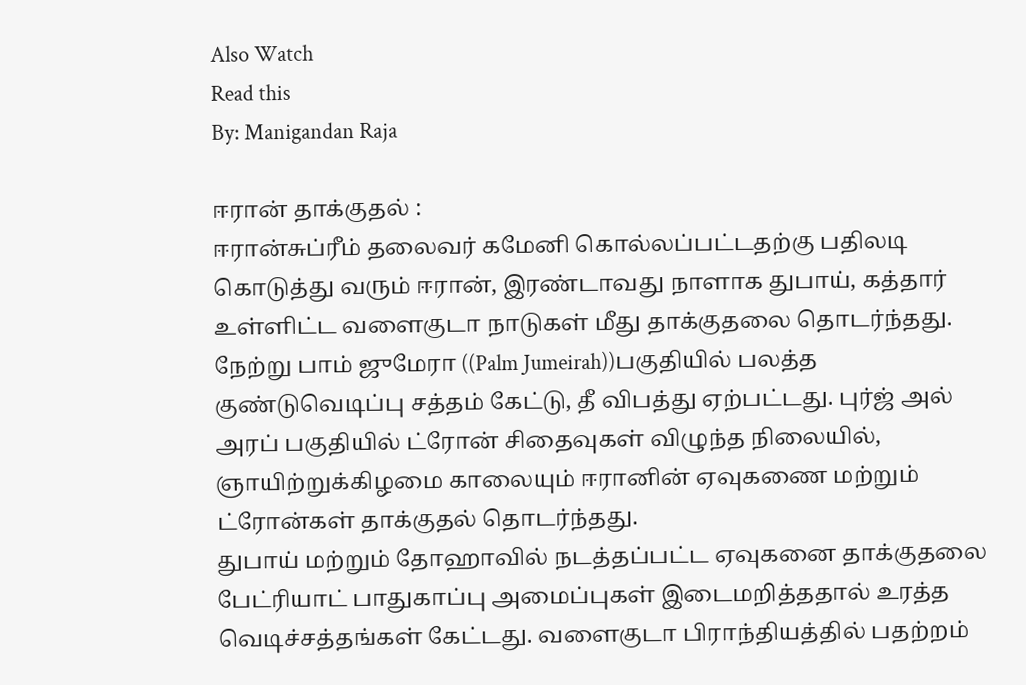Also Watch
Read this
By: Manigandan Raja

ஈரான் தாக்குதல் :
ஈரான்சுப்ரீம் தலைவர் கமேனி கொல்லப்பட்டதற்கு பதிலடி கொடுத்து வரும் ஈரான், இரண்டாவது நாளாக துபாய், கத்தார் உள்ளிட்ட வளைகுடா நாடுகள் மீது தாக்குதலை தொடர்ந்தது.
நேற்று பாம் ஜுமேரா ((Palm Jumeirah))பகுதியில் பலத்த குண்டுவெடிப்பு சத்தம் கேட்டு, தீ விபத்து ஏற்பட்டது. புர்ஜ் அல் அரப் பகுதியில் ட்ரோன் சிதைவுகள் விழுந்த நிலையில், ஞாயிற்றுக்கிழமை காலையும் ஈரானின் ஏவுகணை மற்றும் ட்ரோன்கள் தாக்குதல் தொடர்ந்தது.
துபாய் மற்றும் தோஹாவில் நடத்தப்பட்ட ஏவுகனை தாக்குதலை பேட்ரியாட் பாதுகாப்பு அமைப்புகள் இடைமறித்ததால் உரத்த வெடிச்சத்தங்கள் கேட்டது. வளைகுடா பிராந்தியத்தில் பதற்றம்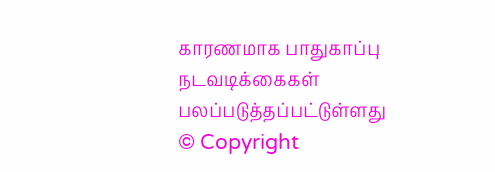காரணமாக பாதுகாப்பு நடவடிக்கைகள் பலப்படுத்தப்பட்டுள்ளது
© Copyright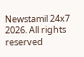Newstamil 24x7 2026. All rights reserved